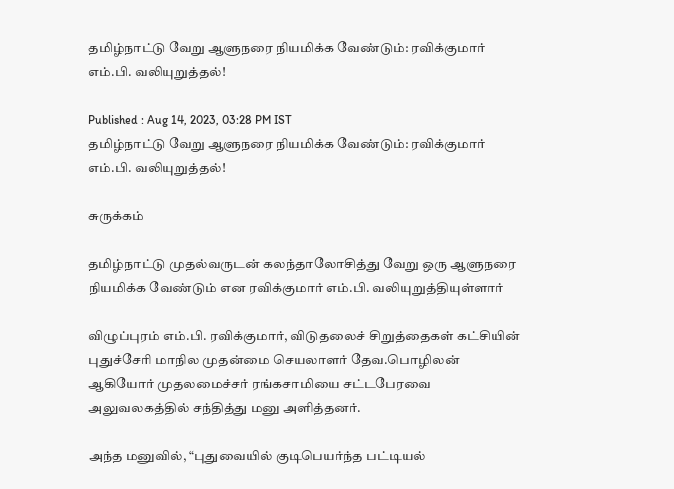தமிழ்நாட்டு வேறு ஆளுநரை நியமிக்க வேண்டும்: ரவிக்குமார் எம்.பி. வலியுறுத்தல்!

Published : Aug 14, 2023, 03:28 PM IST
தமிழ்நாட்டு வேறு ஆளுநரை நியமிக்க வேண்டும்: ரவிக்குமார் எம்.பி. வலியுறுத்தல்!

சுருக்கம்

தமிழ்நாட்டு முதல்வருடன் கலந்தாலோசித்து வேறு ஒரு ஆளுநரை நியமிக்க வேண்டும் என ரவிக்குமார் எம்.பி. வலியுறுத்தியுள்ளார்

விழுப்புரம் எம்.பி. ரவிக்குமார், விடுதலைச் சிறுத்தைகள் கட்சியின் புதுச்சேரி மாநில முதன்மை செயலாளர் தேவ.பொழிலன் ஆகியோர் முதலமைச்சர் ரங்கசாமியை சட்டபேரவை அலுவலகத்தில் சந்தித்து மனு அளித்தனர்.

அந்த மனுவில், “புதுவையில் குடிபெயர்ந்த பட்டியல்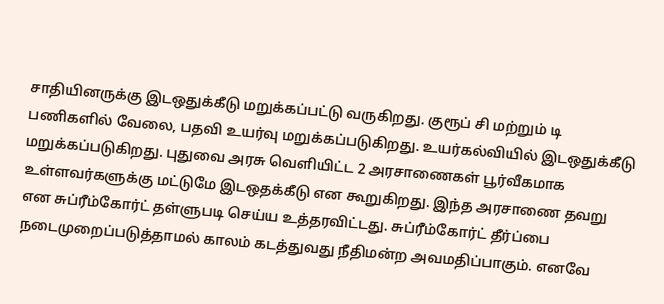சாதியினருக்கு இடஒதுக்கீடு மறுக்கப்பட்டு வருகிறது. குரூப் சி மற்றும் டி பணிகளில் வேலை, பதவி உயர்வு மறுக்கப்படுகிறது. உயர்கல்வியில் இடஒதுக்கீடு மறுக்கப்படுகிறது. புதுவை அரசு வெளியிட்ட 2 அரசாணைகள் பூர்வீகமாக உள்ளவர்களுக்கு மட்டுமே இடஒதக்கீடு என கூறுகிறது. இந்த அரசாணை தவறு என சுப்ரீம்கோர்ட் தள்ளுபடி செய்ய உத்தரவிட்டது. சுப்ரீம்கோர்ட் தீர்ப்பை நடைமுறைப்படுத்தாமல் காலம் கடத்துவது நீதிமன்ற அவமதிப்பாகும். எனவே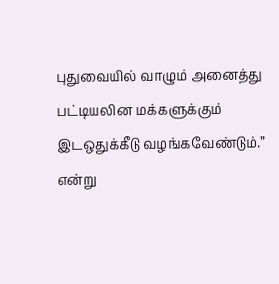புதுவையில் வாழும் அனைத்து பட்டியலின மக்களுக்கும் இடஒதுக்கீடு வழங்கவேண்டும்.” என்று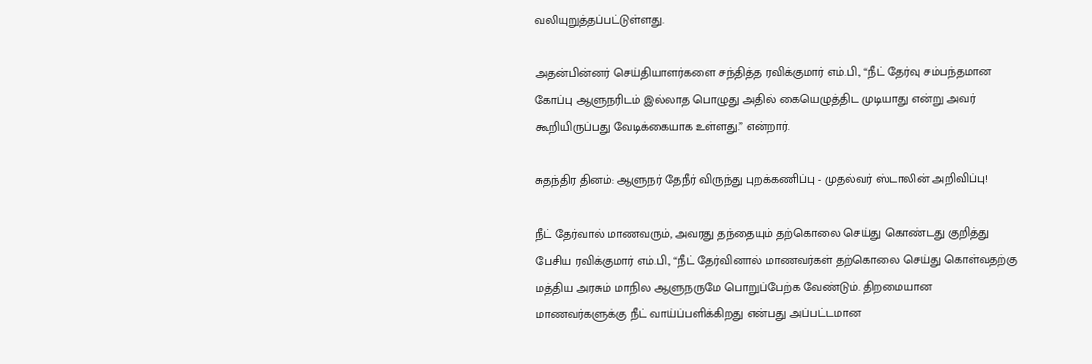வலியுறுத்தப்பட்டுள்ளது.

அதன்பின்னர் செய்தியாளர்களை சந்தித்த ரவிக்குமார் எம்.பி., “நீட் தேர்வு சம்பந்தமான கோப்பு ஆளுநரிடம் இல்லாத பொழுது அதில் கையெழுத்திட முடியாது என்று அவர் கூறியிருப்பது வேடிக்கையாக உள்ளது.” என்றார்.

சுதந்திர தினம்: ஆளுநர் தேநீர் விருந்து புறக்கணிப்பு - முதல்வர் ஸ்டாலின் அறிவிப்பு!

நீட் தேர்வால் மாணவரும், அவரது தந்தையும் தற்கொலை செய்து கொண்டது குறித்து பேசிய ரவிக்குமார் எம்.பி., “நீட் தேர்வினால் மாணவர்கள் தற்கொலை செய்து கொள்வதற்கு மத்திய அரசும் மாநில ஆளுநருமே பொறுப்பேற்க வேண்டும். திறமையான மாணவர்களுக்கு நீட் வாய்ப்பளிக்கிறது என்பது அப்பட்டமான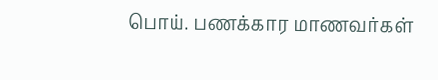பொய். பணக்கார மாணவர்கள்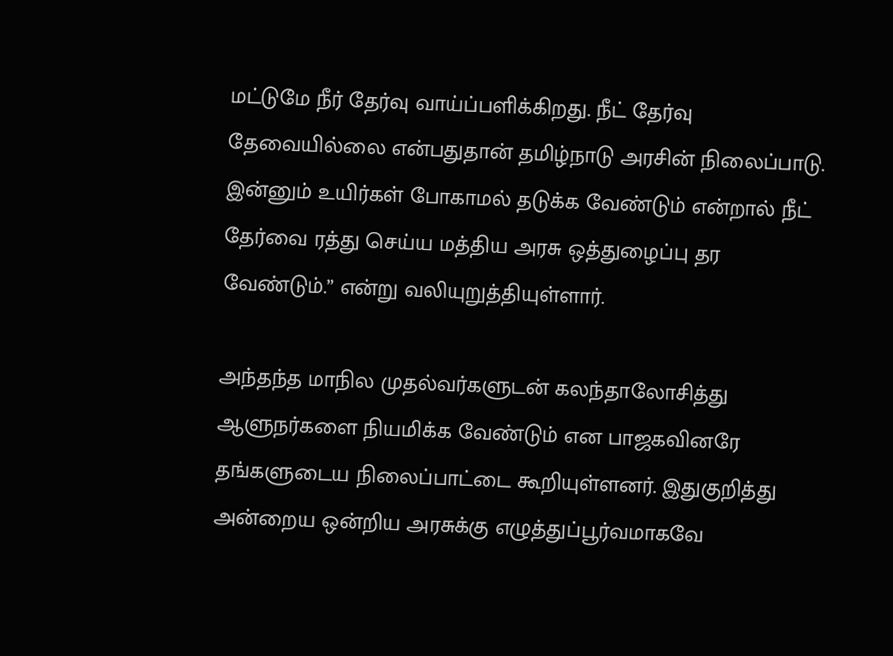மட்டுமே நீர் தேர்வு வாய்ப்பளிக்கிறது. நீட் தேர்வு தேவையில்லை என்பதுதான் தமிழ்நாடு அரசின் நிலைப்பாடு. இன்னும் உயிர்கள் போகாமல் தடுக்க வேண்டும் என்றால் நீட் தேர்வை ரத்து செய்ய மத்திய அரசு ஒத்துழைப்பு தர வேண்டும்.” என்று வலியுறுத்தியுள்ளார்.

அந்தந்த மாநில முதல்வர்களுடன் கலந்தாலோசித்து ஆளுநர்களை நியமிக்க வேண்டும் என பாஜகவினரே தங்களுடைய நிலைப்பாட்டை கூறியுள்ளனர். இதுகுறித்து அன்றைய ஒன்றிய அரசுக்கு எழுத்துப்பூர்வமாகவே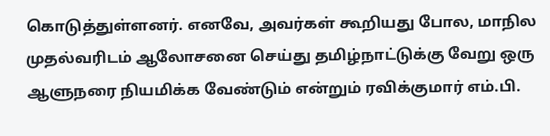கொடுத்துள்ளனர். எனவே, அவர்கள் கூறியது போல, மாநில முதல்வரிடம் ஆலோசனை செய்து தமிழ்நாட்டுக்கு வேறு ஒரு ஆளுநரை நியமிக்க வேண்டும் என்றும் ரவிக்குமார் எம்.பி.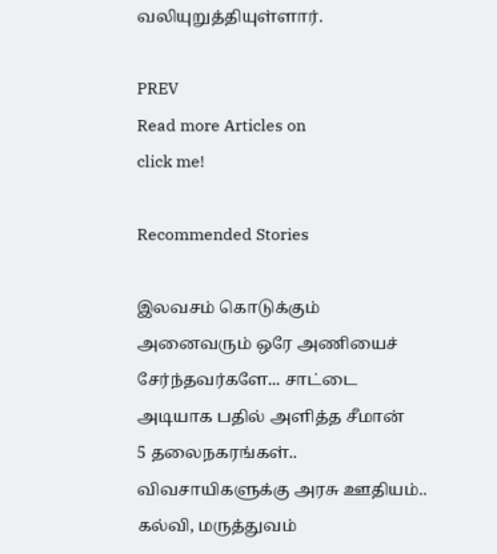வலியுறுத்தியுள்ளார்.

PREV
Read more Articles on
click me!

Recommended Stories

இலவசம் கொடுக்கும் அனைவரும் ஒரே அணியைச் சேர்ந்தவர்களே... சாட்டை அடியாக பதில் அளித்த சீமான்
5 தலைநகரங்கள்.. விவசாயிகளுக்கு அரசு ஊதியம்.. கல்வி, மருத்துவம்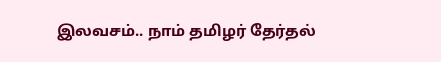இலவசம்.. நாம் தமிழர் தேர்தல்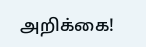அறிக்கை!